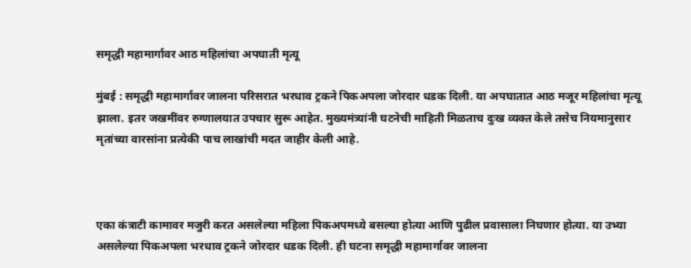समृद्धी महामार्गावर आठ महिलांचा अपघाती मृत्यू

मुंबई : समृद्धी महामार्गावर जालना परिसरात भरधाव ट्रकने पिकअपला जोरदार धडक दिली. या अपघातात आठ मजूर महिलांचा मृत्यू झाला. इतर जखमींवर रुग्णालयात उपचार सुरू आहेत. मुख्यमंत्र्यांनी घटनेची माहिती मिळताच दुःख व्यक्त केले तसेच नियमानुसार मृतांच्या वारसांना प्रत्येकी पाच लाखांची मदत जाहीर केली आहे.



एका कंत्राटी कामावर मजुरी करत असलेल्या महिला पिकअपमध्ये बसल्या होत्या आणि पुढील प्रवासाला निघणार होत्या. या उभ्या असलेल्या पिकअपला भरधाव ट्रकने जोरदार धडक दिली. ही घटना समृद्धी महामार्गावर जालना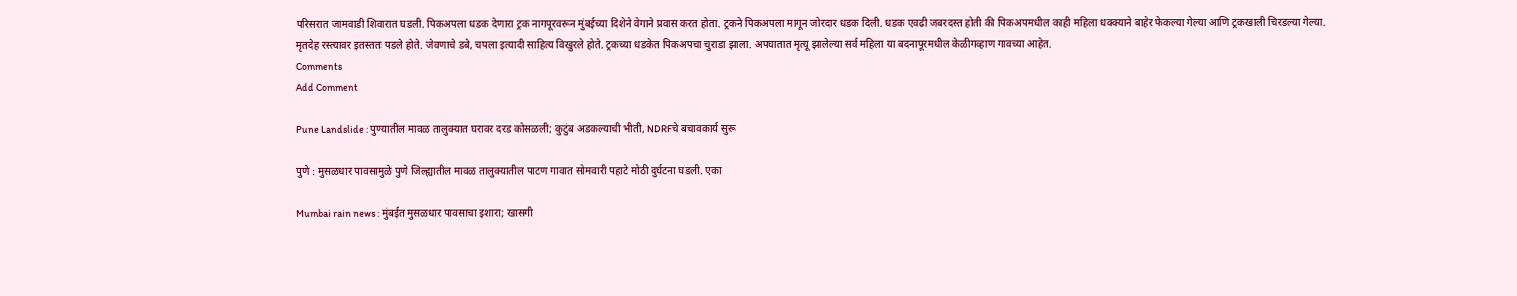परिसरात जामवाडी शिवारात घडली. पिकअपला धडक देणारा ट्रक नागपूरवरून मुंबईच्या दिशेने वेगाने प्रवास करत होता. ट्रकने पिकअपला मागून जोरदार धडक दिली. धडक एवढी जबरदस्त होती की पिकअपमधील काही महिला धक्क्याने बाहेर फेकल्या गेल्या आणि ट्रकखाली चिरडल्या गेल्या. मृतदेह रस्त्यावर इतस्ततः पडले होते. जेवणाचे डबे, चपला इत्यादी साहित्य विखुरले होते. ट्रकच्या धडकेत पिकअपचा चुराडा झाला. अपघातात मृत्यू झालेल्या सर्व महिला या बदनापूरमधील केळीगव्हाण गावच्या आहेत.
Comments
Add Comment

Pune Landslide : पुण्यातील मावळ तालुक्यात घरावर दरड कोसळली; कुटुंब अडकल्याची भीती, NDRFचे बचावकार्य सुरू

पुणे : मुसळधार पावसामुळे पुणे जिल्ह्यातील मावळ तालुक्यातील पाटण गावात सोमवारी पहाटे मोठी दुर्घटना घडली. एका

Mumbai rain news : मुंबईत मुसळधार पावसाचा इशारा; खासगी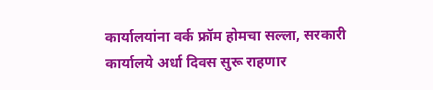कार्यालयांना वर्क फ्रॉम होमचा सल्ला, सरकारी कार्यालये अर्धा दिवस सुरू राहणार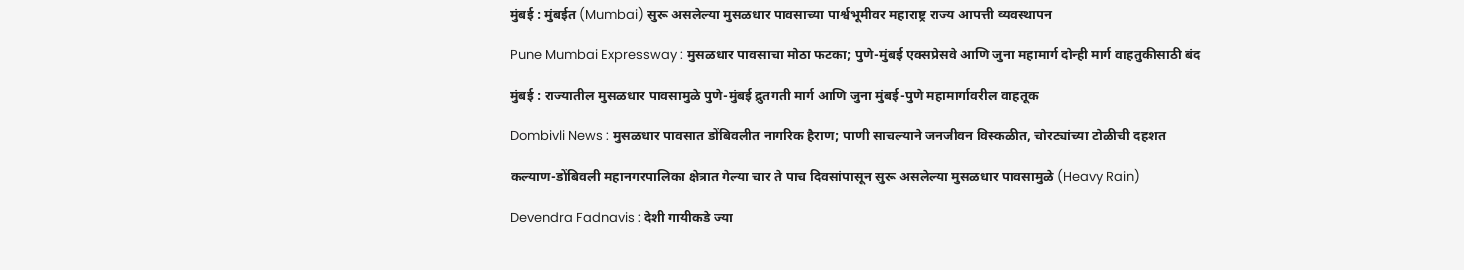मुंबई : मुंबईत (Mumbai) सुरू असलेल्या मुसळधार पावसाच्या पार्श्वभूमीवर महाराष्ट्र राज्य आपत्ती व्यवस्थापन

Pune Mumbai Expressway : मुसळधार पावसाचा मोठा फटका; पुणे-मुंबई एक्सप्रेसवे आणि जुना महामार्ग दोन्ही मार्ग वाहतुकीसाठी बंद

मुंबई : राज्यातील मुसळधार पावसामुळे पुणे-मुंबई द्रुतगती मार्ग आणि जुना मुंबई-पुणे महामार्गावरील वाहतूक

Dombivli News : मुसळधार पावसात डोंबिवलीत नागरिक हैराण; पाणी साचल्याने जनजीवन विस्कळीत, चोरट्यांच्या टोळीची दहशत

कल्याण-डोंबिवली महानगरपालिका क्षेत्रात गेल्या चार ते पाच दिवसांपासून सुरू असलेल्या मुसळधार पावसामुळे (Heavy Rain)

Devendra Fadnavis : देशी गायीकडे ज्या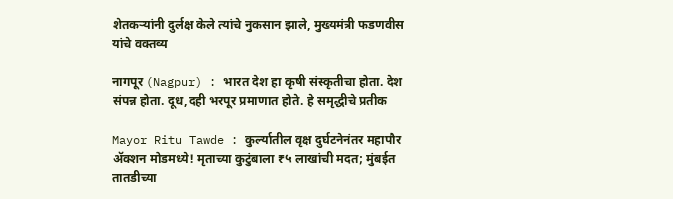शेतकऱ्यांनी दुर्लक्ष केले त्यांचे नुकसान झाले, मुख्यमंत्री फडणवीस यांचे वक्तव्य

नागपूर (Nagpur) : भारत देश हा कृषी संस्कृतीचा होता. देश संपन्न होता. दूध,दही भरपूर प्रमाणात होते. हे समृद्धीचे प्रतीक

Mayor Ritu Tawde : कुर्ल्यातील वृक्ष दुर्घटनेनंतर महापौर ॲक्शन मोडमध्ये! मृताच्या कुटुंबाला ₹५ लाखांची मदत; मुंबईत तातडीच्या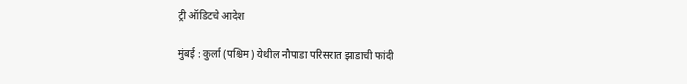ट्री ऑडिटचे आदेश

मुंबई : कुर्ला (पश्चिम) येथील नौपाडा परिसरात झाडाची फांदी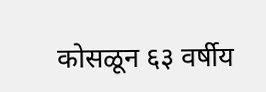कोसळून ६३ वर्षीय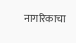नागरिकाचा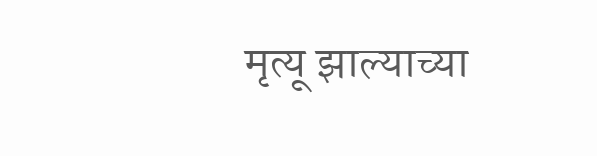मृत्यू झाल्याच्या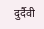दुर्दैवी